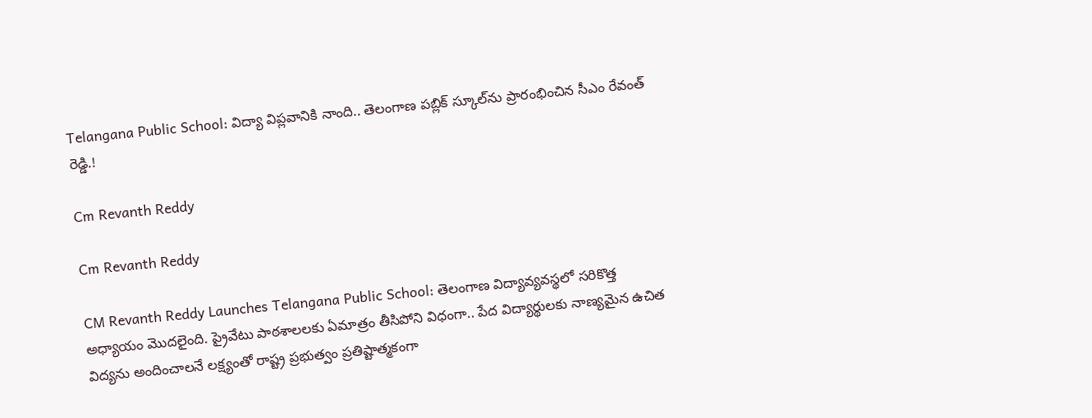Telangana Public School: విద్యా విప్లవానికి నాంది.. తెలంగాణ పబ్లిక్ స్కూల్‌ను ప్రారంభించిన సీఎం రేవంత్ రెడ్డి.!

Cm Revanth Reddy

Cm Revanth Reddy

CM Revanth Reddy Launches Telangana Public School: తెలంగాణ విద్యావ్యవస్థలో సరికొత్త అధ్యాయం మొదలైంది. ప్రైవేటు పాఠశాలలకు ఏమాత్రం తీసిపోని విధంగా.. పేద విద్యార్థులకు నాణ్యమైన ఉచిత విద్యను అందించాలనే లక్ష్యంతో రాష్ట్ర ప్రభుత్వం ప్రతిష్టాత్మకంగా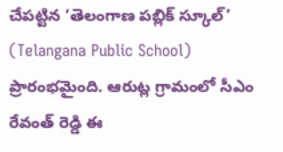చేపట్టిన ‘తెలంగాణ పబ్లిక్ స్కూల్’ (Telangana Public School) ప్రారంభమైంది. ఆరుట్ల గ్రామంలో సీఎం రేవంత్ రెడ్డి ఈ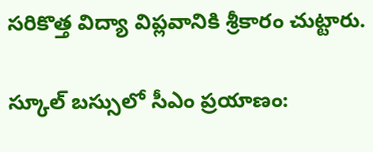సరికొత్త విద్యా విప్లవానికి శ్రీకారం చుట్టారు.

స్కూల్ బస్సులో సీఎం ప్రయాణం: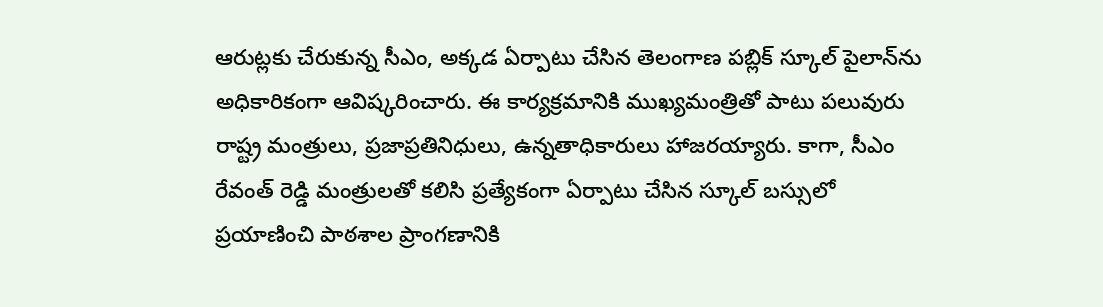ఆరుట్లకు చేరుకున్న సీఎం, అక్కడ ఏర్పాటు చేసిన తెలంగాణ పబ్లిక్ స్కూల్ పైలాన్‌ను అధికారికంగా ఆవిష్కరించారు. ఈ కార్యక్రమానికి ముఖ్యమంత్రితో పాటు పలువురు రాష్ట్ర మంత్రులు, ప్రజాప్రతినిధులు, ఉన్నతాధికారులు హాజరయ్యారు. కాగా, సీఎం రేవంత్ రెడ్డి మంత్రులతో కలిసి ప్రత్యేకంగా ఏర్పాటు చేసిన స్కూల్ బస్సులో ప్రయాణించి పాఠశాల ప్రాంగణానికి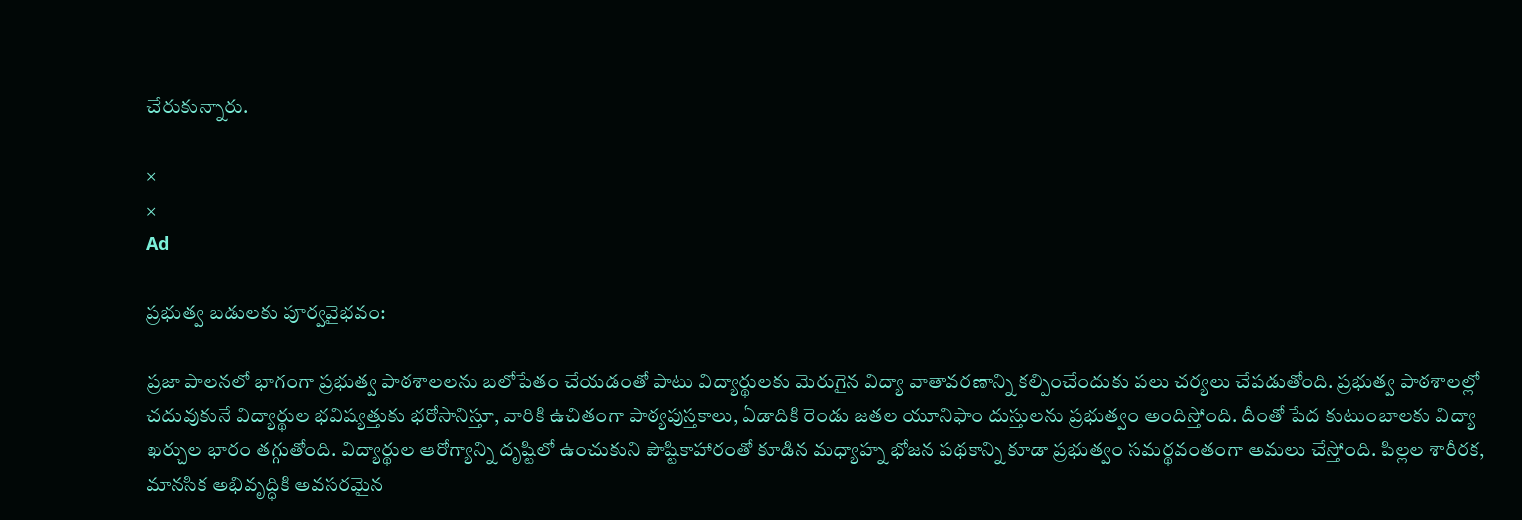చేరుకున్నారు.

×
×
Ad

ప్రభుత్వ బడులకు పూర్వవైభవం:

ప్రజా పాలనలో భాగంగా ప్రభుత్వ పాఠశాలలను బలోపేతం చేయడంతో పాటు విద్యార్థులకు మెరుగైన విద్యా వాతావరణాన్ని కల్పించేందుకు పలు చర్యలు చేపడుతోంది. ప్రభుత్వ పాఠశాలల్లో చదువుకునే విద్యార్థుల భవిష్యత్తుకు భరోసానిస్తూ, వారికి ఉచితంగా పాఠ్యపుస్తకాలు, ఏడాదికి రెండు జతల యూనిఫాం దుస్తులను ప్రభుత్వం అందిస్తోంది. దీంతో పేద కుటుంబాలకు విద్యా ఖర్చుల భారం తగ్గుతోంది. విద్యార్థుల ఆరోగ్యాన్ని దృష్టిలో ఉంచుకుని పౌష్టికాహారంతో కూడిన మధ్యాహ్న భోజన పథకాన్ని కూడా ప్రభుత్వం సమర్థవంతంగా అమలు చేస్తోంది. పిల్లల శారీరక, మానసిక అభివృద్ధికి అవసరమైన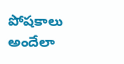పోషకాలు అందేలా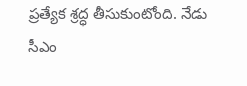ప్రత్యేక శ్రద్ధ తీసుకుంటోంది. నేడు సీఎం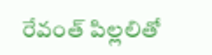రేవంత్ పిల్లలితో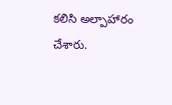కలిసి అల్పాహారం చేశారు.